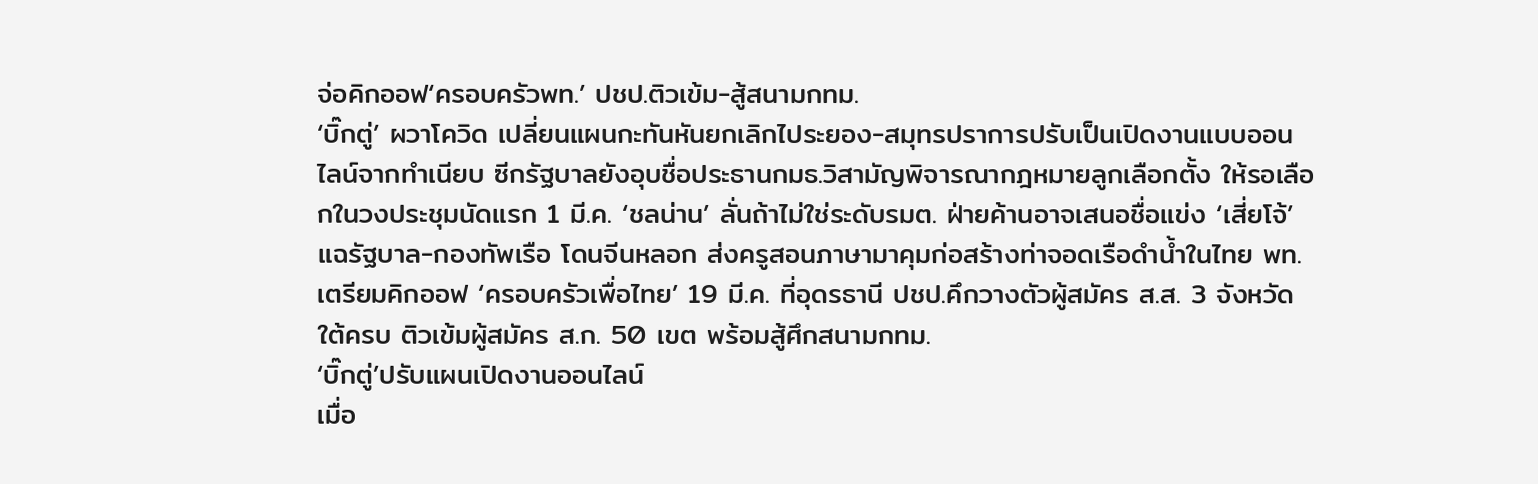จ่อคิกออฟ‘ครอบครัวพท.’ ปชป.ติวเข้ม-สู้สนามกทม.
‘บิ๊กตู่’ ผวาโควิด เปลี่ยนแผนกะทันหันยกเลิกไประยอง-สมุทรปราการปรับเป็นเปิดงานแบบออนไลน์จากทำเนียบ ซีกรัฐบาลยังอุบชื่อประธานกมธ.วิสามัญพิจารณากฎหมายลูกเลือกตั้ง ให้รอเลือกในวงประชุมนัดแรก 1 มี.ค. ‘ชลน่าน’ ลั่นถ้าไม่ใช่ระดับรมต. ฝ่ายค้านอาจเสนอชื่อแข่ง ‘เสี่ยโจ้’ แฉรัฐบาล-กองทัพเรือ โดนจีนหลอก ส่งครูสอนภาษามาคุมก่อสร้างท่าจอดเรือดำน้ำในไทย พท.เตรียมคิกออฟ ‘ครอบครัวเพื่อไทย’ 19 มี.ค. ที่อุดรธานี ปชป.คึกวางตัวผู้สมัคร ส.ส. 3 จังหวัดใต้ครบ ติวเข้มผู้สมัคร ส.ก. 50 เขต พร้อมสู้ศึกสนามกทม.
‘บิ๊กตู่’ปรับแผนเปิดงานออนไลน์
เมื่อ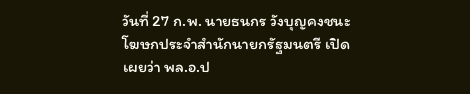วันที่ 27 ก.พ. นายธนกร วังบุญคงชนะ โฆษกประจำสำนักนายกรัฐมนตรี เปิดเผยว่า พล.อ.ป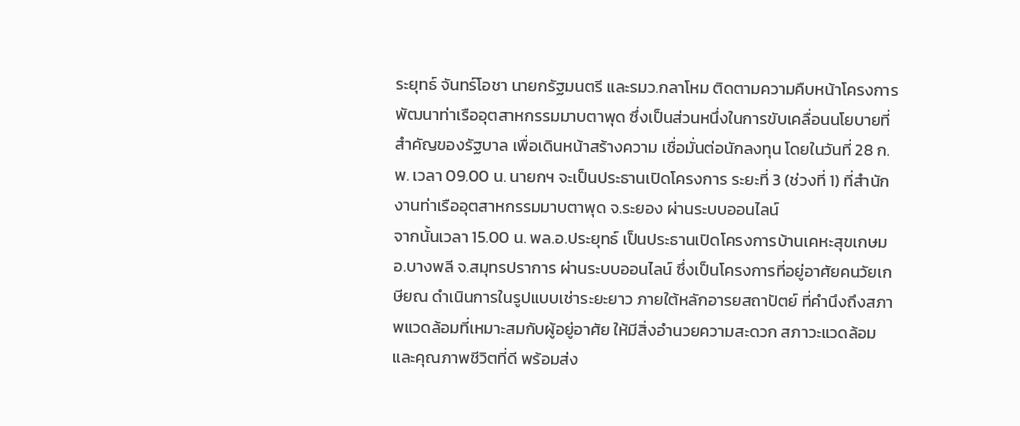ระยุทธ์ จันทร์โอชา นายกรัฐมนตรี และรมว.กลาโหม ติดตามความคืบหน้าโครงการพัฒนาท่าเรืออุตสาหกรรมมาบตาพุด ซึ่งเป็นส่วนหนึ่งในการขับเคลื่อนนโยบายที่สำคัญของรัฐบาล เพื่อเดินหน้าสร้างความ เชื่อมั่นต่อนักลงทุน โดยในวันที่ 28 ก.พ. เวลา 09.00 น. นายกฯ จะเป็นประธานเปิดโครงการ ระยะที่ 3 (ช่วงที่ 1) ที่สำนักงานท่าเรืออุตสาหกรรมมาบตาพุด จ.ระยอง ผ่านระบบออนไลน์
จากนั้นเวลา 15.00 น. พล.อ.ประยุทธ์ เป็นประธานเปิดโครงการบ้านเคหะสุขเกษม อ.บางพลี จ.สมุทรปราการ ผ่านระบบออนไลน์ ซึ่งเป็นโครงการที่อยู่อาศัยคนวัยเกษียณ ดำเนินการในรูปแบบเช่าระยะยาว ภายใต้หลักอารยสถาปัตย์ ที่คำนึงถึงสภาพแวดล้อมที่เหมาะสมกับผู้อยู่อาศัย ให้มีสิ่งอำนวยความสะดวก สภาวะแวดล้อมและคุณภาพชีวิตที่ดี พร้อมส่ง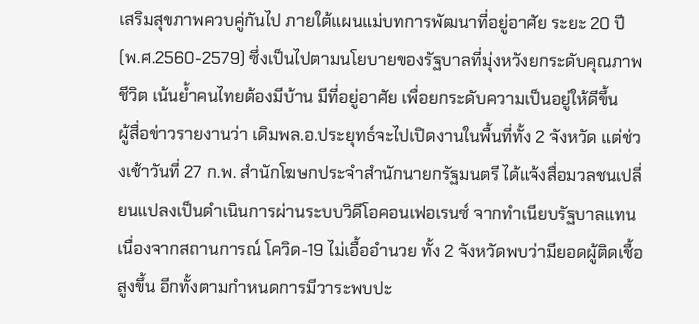เสริมสุขภาพควบคู่กันไป ภายใต้แผนแม่บทการพัฒนาที่อยู่อาศัย ระยะ 20 ปี (พ.ศ.2560-2579) ซึ่งเป็นไปตามนโยบายของรัฐบาลที่มุ่งหวังยกระดับคุณภาพชีวิต เน้นย้ำคนไทยต้องมีบ้าน มีที่อยู่อาศัย เพื่อยกระดับความเป็นอยู่ให้ดีขึ้น
ผู้สื่อข่าวรายงานว่า เดิมพล.อ.ประยุทธ์จะไปเปิดงานในพื้นที่ทั้ง 2 จังหวัด แต่ช่วงเช้าวันที่ 27 ก.พ. สำนักโฆษกประจำสำนักนายกรัฐมนตรี ได้แจ้งสื่อมวลชนเปลี่ยนแปลงเป็นดำเนินการผ่านระบบวิดีโอคอนเฟอเรนซ์ จากทำเนียบรัฐบาลแทน เนื่องจากสถานการณ์ โควิด-19 ไม่เอื้ออำนวย ทั้ง 2 จังหวัดพบว่ามียอดผู้ติดเชื้อสูงขึ้น อีกทั้งตามกำหนดการมีวาระพบปะ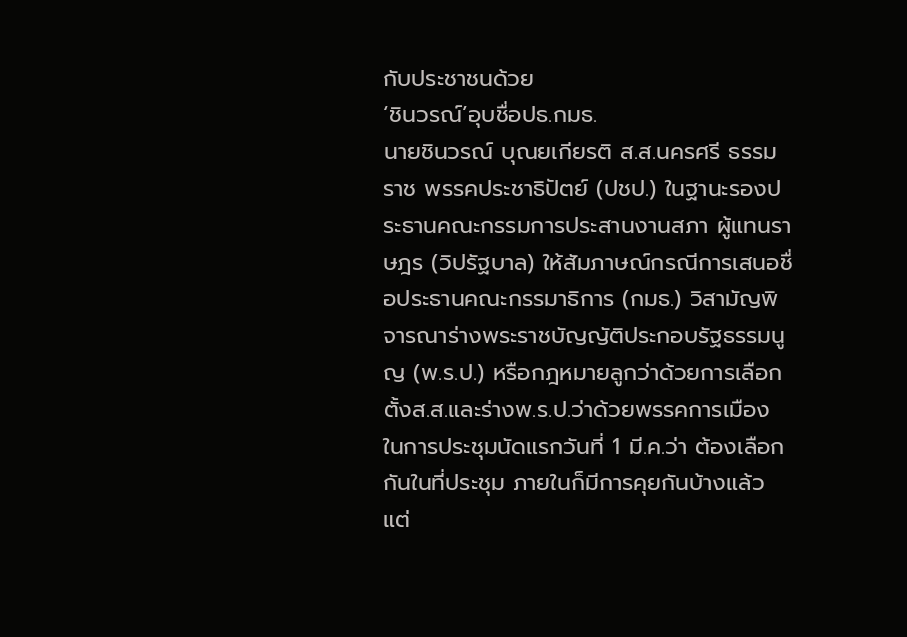กับประชาชนด้วย
‘ชินวรณ์’อุบชื่อปธ.กมธ.
นายชินวรณ์ บุณยเกียรติ ส.ส.นครศรี ธรรมราช พรรคประชาธิปัตย์ (ปชป.) ในฐานะรองประธานคณะกรรมการประสานงานสภา ผู้แทนราษฎร (วิปรัฐบาล) ให้สัมภาษณ์กรณีการเสนอชื่อประธานคณะกรรมาธิการ (กมธ.) วิสามัญพิจารณาร่างพระราชบัญญัติประกอบรัฐธรรมนูญ (พ.ร.ป.) หรือกฎหมายลูกว่าด้วยการเลือกตั้งส.ส.และร่างพ.ร.ป.ว่าด้วยพรรคการเมือง ในการประชุมนัดแรกวันที่ 1 มี.ค.ว่า ต้องเลือกกันในที่ประชุม ภายในก็มีการคุยกันบ้างแล้ว แต่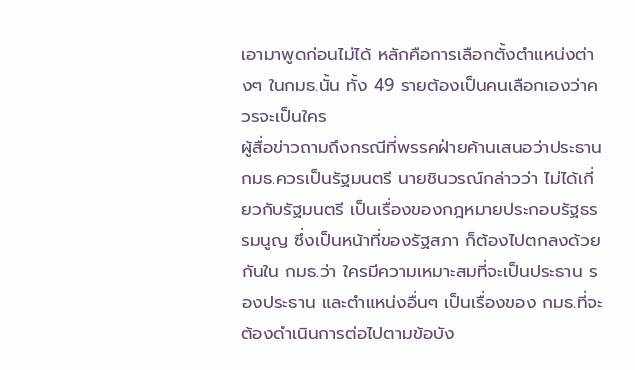เอามาพูดก่อนไม่ได้ หลักคือการเลือกตั้งตำแหน่งต่างๆ ในกมธ.นั้น ทั้ง 49 รายต้องเป็นคนเลือกเองว่าควรจะเป็นใคร
ผู้สื่อข่าวถามถึงกรณีที่พรรคฝ่ายค้านเสนอว่าประธานกมธ.ควรเป็นรัฐมนตรี นายชินวรณ์กล่าวว่า ไม่ได้เกี่ยวกับรัฐมนตรี เป็นเรื่องของกฎหมายประกอบรัฐธรรมนูญ ซึ่งเป็นหน้าที่ของรัฐสภา ก็ต้องไปตกลงด้วยกันใน กมธ.ว่า ใครมีความเหมาะสมที่จะเป็นประธาน รองประธาน และตำแหน่งอื่นๆ เป็นเรื่องของ กมธ.ที่จะต้องดำเนินการต่อไปตามข้อบัง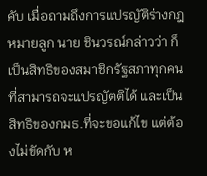คับ เมื่อถามถึงการแปรญัติร่างกฎหมายลูก นาย ชินวรณ์กล่าวว่า ก็เป็นสิทธิของสมาชิกรัฐสภาทุกคนที่สามารถจะแปรญัตติได้ และเป็นสิทธิของกมธ.ที่จะขอแก้ไข แต่ต้องไม่ขัดกับ ห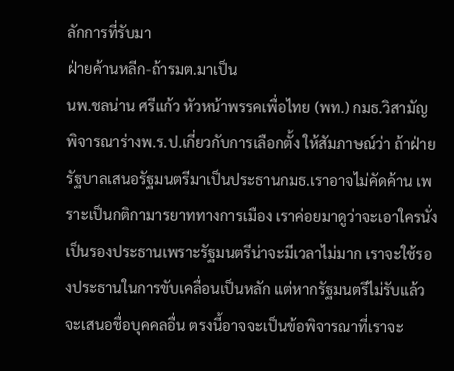ลักการที่รับมา
ฝ่ายค้านหลีก-ถ้ารมต.มาเป็น
นพ.ชลน่าน ศรีแก้ว หัวหน้าพรรคเพื่อไทย (พท.) กมธ.วิสามัญพิจารณาร่างพ.ร.ป.เกี่ยวกับการเลือกตั้ง ให้สัมภาษณ์ว่า ถ้าฝ่ายรัฐบาลเสนอรัฐมนตรีมาเป็นประธานกมธ.เราอาจไม่คัดค้าน เพราะเป็นกติกามารยาททางการเมือง เราค่อยมาดูว่าจะเอาใครนั่งเป็นรองประธานเพราะรัฐมนตรีน่าจะมีเวลาไม่มาก เราจะใช้รองประธานในการขับเคลื่อนเป็นหลัก แต่หากรัฐมนตรีไม่รับแล้วจะเสนอชื่อบุคคลอื่น ตรงนี้อาจจะเป็นข้อพิจารณาที่เราจะ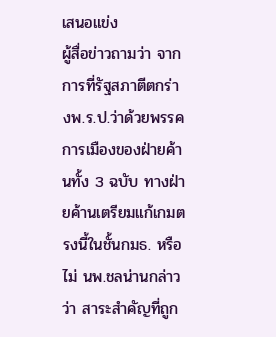เสนอแข่ง
ผู้สื่อข่าวถามว่า จากการที่รัฐสภาตีตกร่างพ.ร.ป.ว่าด้วยพรรคการเมืองของฝ่ายค้านทั้ง 3 ฉบับ ทางฝ่ายค้านเตรียมแก้เกมตรงนี้ในชั้นกมธ. หรือไม่ นพ.ชลน่านกล่าวว่า สาระสำคัญที่ถูก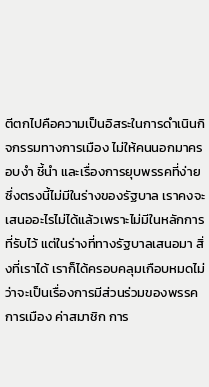ตีตกไปคือความเป็นอิสระในการดำเนินกิจกรรมทางการเมือง ไม่ให้คนนอกมาครอบงำ ชี้นำ และเรื่องการยุบพรรคที่ง่าย ซึ่งตรงนี้ไม่มีในร่างของรัฐบาล เราคงจะเสนออะไรไม่ได้แล้วเพราะไม่มีในหลักการที่รับไว้ แต่ในร่างที่ทางรัฐบาลเสนอมา สิ่งที่เราได้ เราก็ได้ครอบคลุมเกือบหมดไม่ว่าจะเป็นเรื่องการมีส่วนร่วมของพรรคการเมือง ค่าสมาชิก การ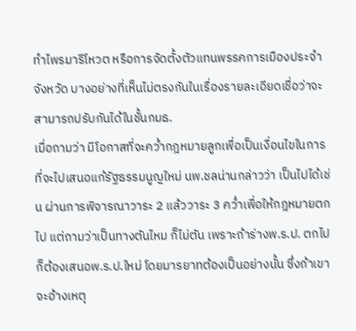ทำไพรมารีโหวต หรือการจัดตั้งตัวแทนพรรคการเมืองประจำจังหวัด บางอย่างที่เห็นไม่ตรงกันในเรื่องรายละเอียดเชื่อว่าจะสามารถปรับกันได้ในชั้นกมธ.
เมื่อถามว่า มีโอกาสที่จะคว่ำกฎหมายลูกเพื่อเป็นเงื่อนไขในการที่จะไปเสนอแก้รัฐธรรมนูญใหม่ นพ.ชลน่านกล่าวว่า เป็นไปได้เช่น ผ่านการพิจารณาวาระ 2 แล้ววาระ 3 คว่ำเพื่อให้กฎหมายตกไป แต่ถามว่าเป็นทางตันไหม ก็ไม่ตัน เพราะถ้าร่างพ.ร.ป. ตกไป ก็ต้องเสนอพ.ร.ป.ใหม่ โดยมารยาทต้องเป็นอย่างนั้น ซึ่งถ้าเขาจะอ้างเหตุ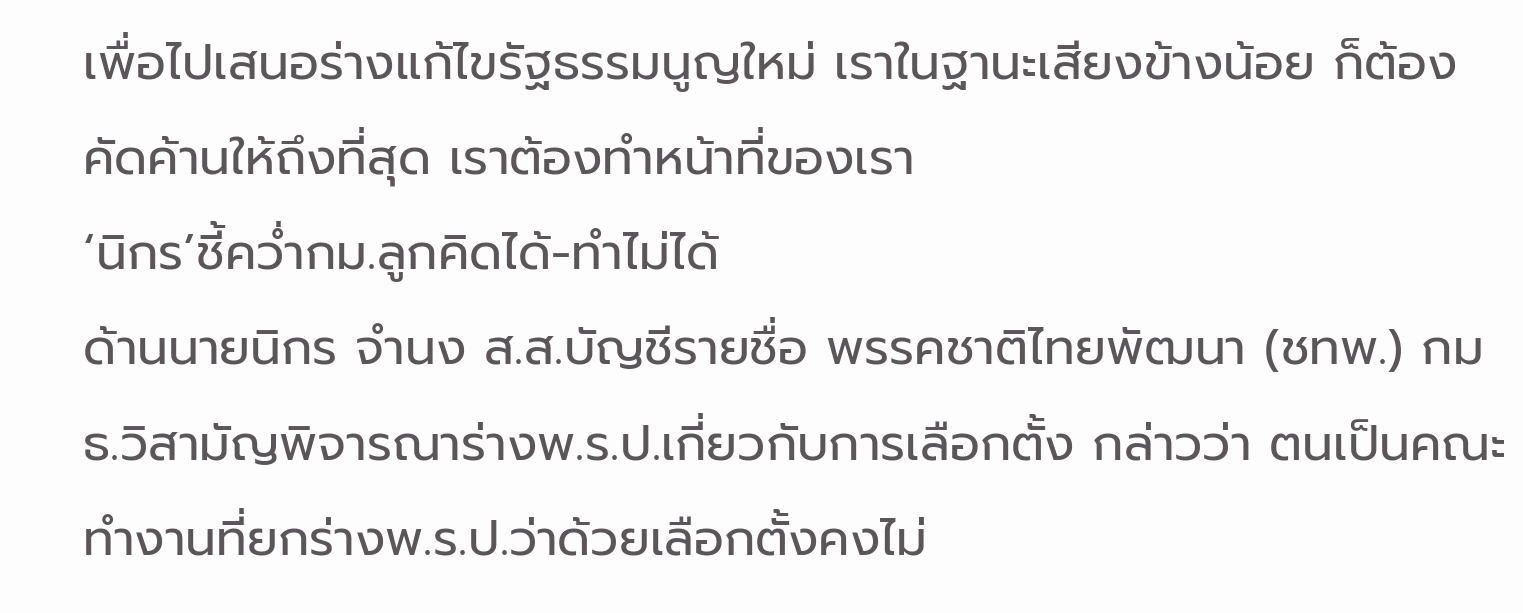เพื่อไปเสนอร่างแก้ไขรัฐธรรมนูญใหม่ เราในฐานะเสียงข้างน้อย ก็ต้องคัดค้านให้ถึงที่สุด เราต้องทำหน้าที่ของเรา
‘นิกร’ชี้คว่ำกม.ลูกคิดได้-ทำไม่ได้
ด้านนายนิกร จำนง ส.ส.บัญชีรายชื่อ พรรคชาติไทยพัฒนา (ชทพ.) กมธ.วิสามัญพิจารณาร่างพ.ร.ป.เกี่ยวกับการเลือกตั้ง กล่าวว่า ตนเป็นคณะทำงานที่ยกร่างพ.ร.ป.ว่าด้วยเลือกตั้งคงไม่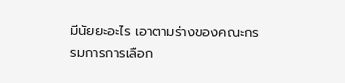มีนัยยะอะไร เอาตามร่างของคณะกรรมการการเลือก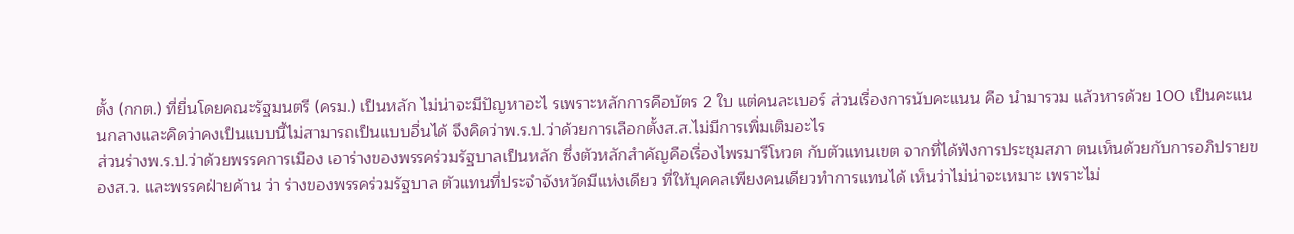ตั้ง (กกต.) ที่ยื่นโดยคณะรัฐมนตรี (ครม.) เป็นหลัก ไม่น่าจะมีปัญหาอะไ รเพราะหลักการคือบัตร 2 ใบ แต่คนละเบอร์ ส่วนเรื่องการนับคะแนน คือ นำมารวม แล้วหารด้วย 100 เป็นคะแนนกลางและคิดว่าคงเป็นแบบนี้ไม่สามารถเป็นแบบอื่นได้ จึงคิดว่าพ.ร.ป.ว่าด้วยการเลือกตั้งส.ส.ไม่มีการเพิ่มเติมอะไร
ส่วนร่างพ.ร.ป.ว่าด้วยพรรคการเมือง เอาร่างของพรรคร่วมรัฐบาลเป็นหลัก ซึ่งตัวหลักสำคัญคือเรื่องไพรมารีโหวต กับตัวแทนเขต จากที่ได้ฟังการประชุมสภา ตนเห็นด้วยกับการอภิปรายของส.ว. และพรรคฝ่ายค้าน ว่า ร่างของพรรคร่วมรัฐบาล ตัวแทนที่ประจำจังหวัดมีแห่งเดียว ที่ให้บุคคลเพียงคนเดียวทำการแทนได้ เห็นว่าไม่น่าจะเหมาะ เพราะไม่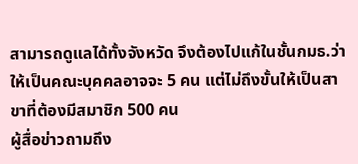สามารถดูแลได้ทั้งจังหวัด จึงต้องไปแก้ในชั้นกมธ.ว่าให้เป็นคณะบุคคลอาจจะ 5 คน แต่ไม่ถึงขั้นให้เป็นสาขาที่ต้องมีสมาชิก 500 คน
ผู้สื่อข่าวถามถึง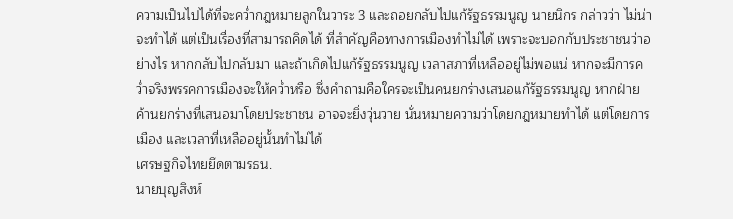ความเป็นไปได้ที่จะคว่ำกฎหมายลูกในวาระ 3 และถอยกลับไปแก้รัฐธรรมนูญ นายนิกร กล่าวว่า ไม่น่าจะทำได้ แต่เป็นเรื่องที่สามารถคิดได้ ที่สำคัญคือทางการเมืองทำไม่ได้ เพราะจะบอกกับประชาชนว่าอย่างไร หากกลับไปกลับมา และถ้าเกิดไปแก้รัฐธรรมนูญ เวลาสภาที่เหลืออยู่ไม่พอแน่ หากจะมีการคว่ำจริงพรรคการเมืองจะให้คว่ำหรือ ซึ่งคำถามคือใครจะเป็นคนยกร่างเสนอแก้รัฐธรรมนูญ หากฝ่ายค้านยกร่างที่เสนอมาโดยประชาชน อาจจะยิ่งวุ่นวาย นั่นหมายความว่าโดยกฎหมายทำได้ แต่โดยการเมือง และเวลาที่เหลืออยู่นั้นทำไม่ได้
เศรษฐกิจไทยยึดตามรธน.
นายบุญสิงห์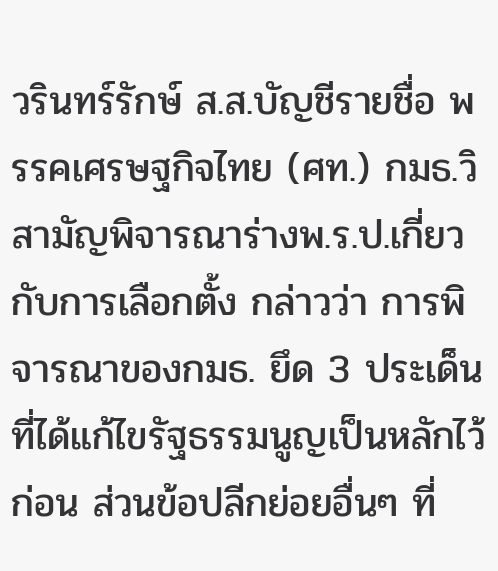วรินทร์รักษ์ ส.ส.บัญชีรายชื่อ พรรคเศรษฐกิจไทย (ศท.) กมธ.วิสามัญพิจารณาร่างพ.ร.ป.เกี่ยวกับการเลือกตั้ง กล่าวว่า การพิจารณาของกมธ. ยึด 3 ประเด็นที่ได้แก้ไขรัฐธรรมนูญเป็นหลักไว้ก่อน ส่วนข้อปลีกย่อยอื่นๆ ที่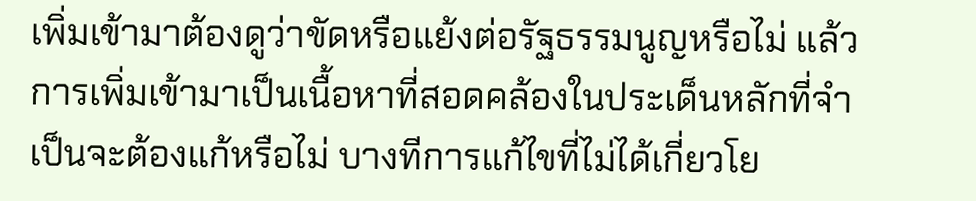เพิ่มเข้ามาต้องดูว่าขัดหรือแย้งต่อรัฐธรรมนูญหรือไม่ แล้วการเพิ่มเข้ามาเป็นเนื้อหาที่สอดคล้องในประเด็นหลักที่จำเป็นจะต้องแก้หรือไม่ บางทีการแก้ไขที่ไม่ได้เกี่ยวโย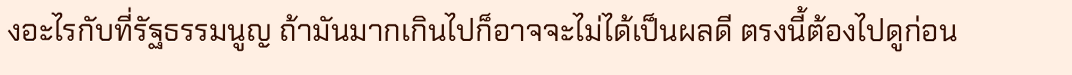งอะไรกับที่รัฐธรรมนูญ ถ้ามันมากเกินไปก็อาจจะไม่ได้เป็นผลดี ตรงนี้ต้องไปดูก่อน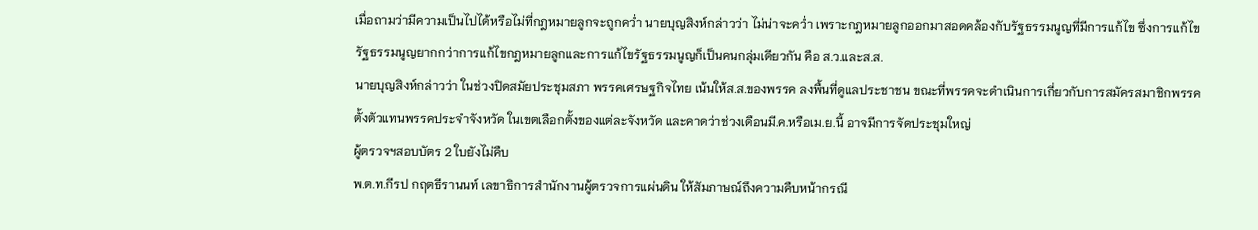เมื่อถามว่ามีความเป็นไปได้หรือไม่ที่กฎหมายลูกจะถูกคว่ำ นายบุญสิงห์กล่าวว่า ไม่น่าจะคว่ำ เพราะกฎหมายลูกออกมาสอดคล้องกับรัฐธรรมนูญที่มีการแก้ไข ซึ่งการแก้ไขรัฐธรรมนูญยากกว่าการแก้ไขกฎหมายลูกและการแก้ไขรัฐธรรมนูญก็เป็นคนกลุ่มเดียวกัน คือ ส.ว.และส.ส.
นายบุญสิงห์กล่าวว่า ในช่วงปิดสมัยประชุมสภา พรรคเศรษฐกิจไทย เน้นให้ส.ส.ของพรรค ลงพื้นที่ดูแลประชาชน ขณะที่พรรคจะดำเนินการเกี่ยวกับการสมัครสมาชิกพรรค ตั้งตัวแทนพรรคประจำจังหวัด ในเขตเลือกตั้งของแต่ละจังหวัด และคาดว่าช่วงเดือนมี.ค.หรือเม.ย.นี้ อาจมีการจัดประชุมใหญ่
ผู้ตรวจฯสอบบัตร 2 ใบยังไม่คืบ
พ.ต.ท.กีรป กฤตธีรานนท์ เลขาธิการสำนักงานผู้ตรวจการแผ่นดิน ให้สัมภาษณ์ถึงความคืบหน้ากรณี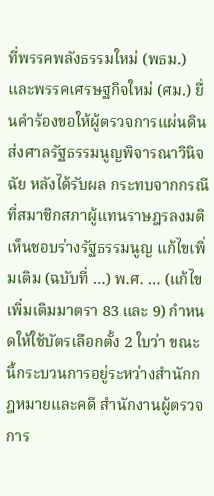ที่พรรคพลังธรรมใหม่ (พธม.) และพรรคเศรษฐกิจใหม่ (ศม.) ยื่นคำร้องขอให้ผู้ตรวจการแผ่นดินส่งศาลรัฐธรรมนูญพิจารณาวินิจฉัย หลังได้รับผล กระทบจากกรณีที่สมาชิกสภาผู้แทนราษฎรลงมติเห็นชอบร่างรัฐธรรมนูญ แก้ไขเพิ่มเติม (ฉบับที่ …) พ.ศ. … (แก้ไขเพิ่มเติมมาตรา 83 และ 9) กำหนดให้ใช้บัตรเลือกตั้ง 2 ใบว่า ขณะนี้กระบวนการอยู่ระหว่างสำนักกฎหมายและคดี สำนักงานผู้ตรวจการ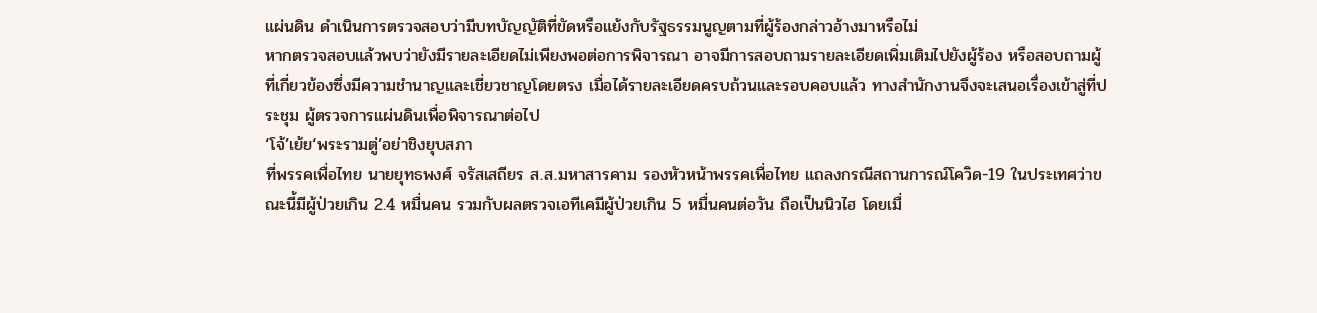แผ่นดิน ดำเนินการตรวจสอบว่ามีบทบัญญัติที่ขัดหรือแย้งกับรัฐธรรมนูญตามที่ผู้ร้องกล่าวอ้างมาหรือไม่
หากตรวจสอบแล้วพบว่ายังมีรายละเอียดไม่เพียงพอต่อการพิจารณา อาจมีการสอบถามรายละเอียดเพิ่มเติมไปยังผู้ร้อง หรือสอบถามผู้ที่เกี่ยวข้องซึ่งมีความชำนาญและเชี่ยวชาญโดยตรง เมื่อได้รายละเอียดครบถ้วนและรอบคอบแล้ว ทางสำนักงานจึงจะเสนอเรื่องเข้าสู่ที่ประชุม ผู้ตรวจการแผ่นดินเพื่อพิจารณาต่อไป
‘โจ้’เย้ย‘พระรามตู่’อย่าชิงยุบสภา
ที่พรรคเพื่อไทย นายยุทธพงศ์ จรัสเสถียร ส.ส.มหาสารคาม รองหัวหน้าพรรคเพื่อไทย แถลงกรณีสถานการณ์โควิด-19 ในประเทศว่าขณะนี้มีผู้ป่วยเกิน 2.4 หมื่นคน รวมกับผลตรวจเอทีเคมีผู้ป่วยเกิน 5 หมื่นคนต่อวัน ถือเป็นนิวไฮ โดยเมื่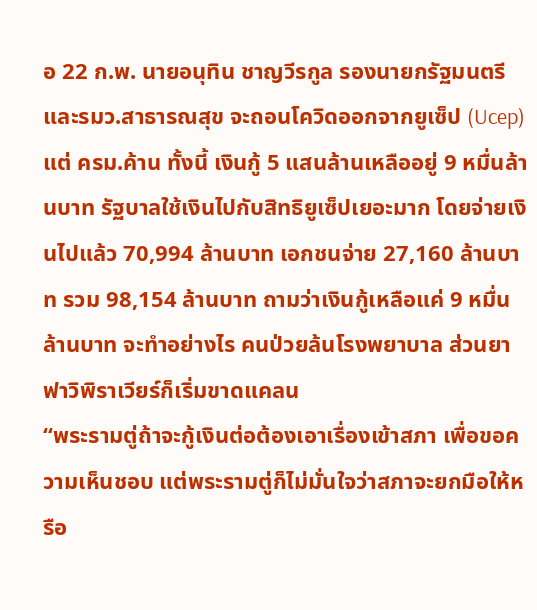อ 22 ก.พ. นายอนุทิน ชาญวีรกูล รองนายกรัฐมนตรีและรมว.สาธารณสุข จะถอนโควิดออกจากยูเซ็ป (Ucep) แต่ ครม.ค้าน ทั้งนี้ เงินกู้ 5 แสนล้านเหลืออยู่ 9 หมื่นล้านบาท รัฐบาลใช้เงินไปกับสิทธิยูเซ็ปเยอะมาก โดยจ่ายเงินไปแล้ว 70,994 ล้านบาท เอกชนจ่าย 27,160 ล้านบาท รวม 98,154 ล้านบาท ถามว่าเงินกู้เหลือแค่ 9 หมื่นล้านบาท จะทำอย่างไร คนป่วยล้นโรงพยาบาล ส่วนยา ฟาวิพิราเวียร์ก็เริ่มขาดแคลน
“พระรามตู่ถ้าจะกู้เงินต่อต้องเอาเรื่องเข้าสภา เพื่อขอความเห็นชอบ แต่พระรามตู่ก็ไม่มั่นใจว่าสภาจะยกมือให้หรือ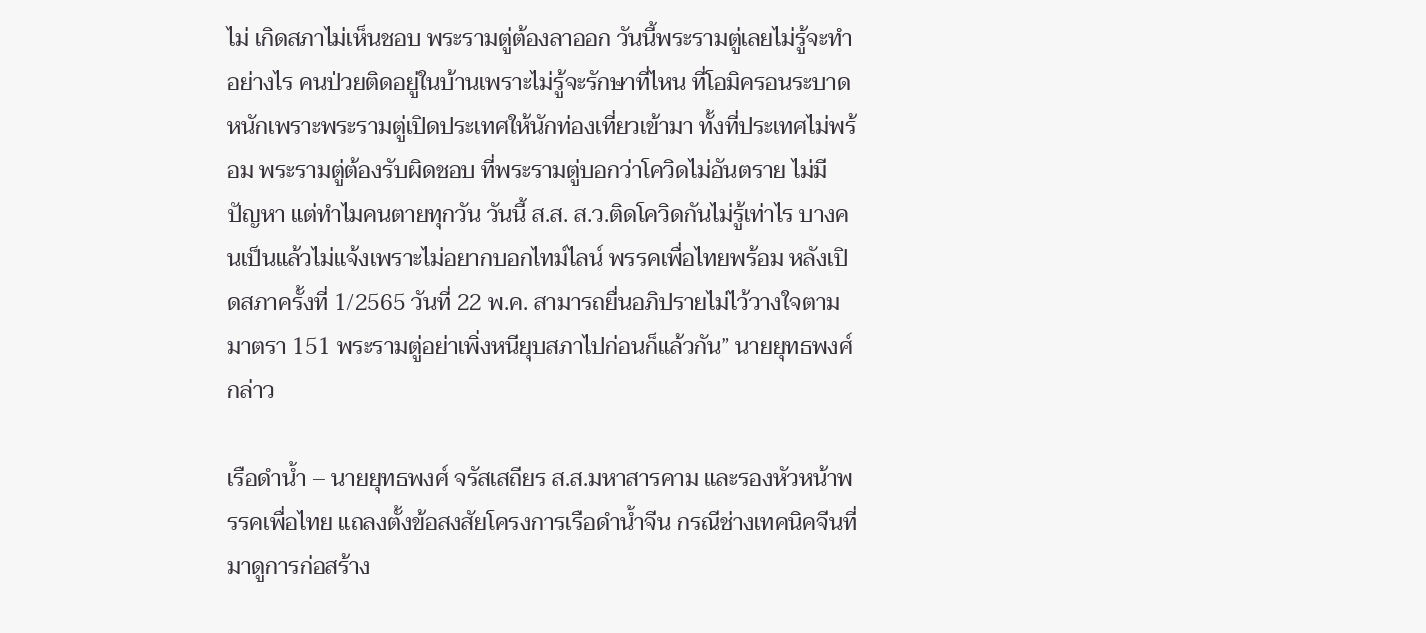ไม่ เกิดสภาไม่เห็นชอบ พระรามตู่ต้องลาออก วันนี้พระรามตู่เลยไม่รู้จะทำอย่างไร คนป่วยติดอยู่ในบ้านเพราะไม่รู้จะรักษาที่ไหน ที่โอมิครอนระบาดหนักเพราะพระรามตู่เปิดประเทศให้นักท่องเที่ยวเข้ามา ทั้งที่ประเทศไม่พร้อม พระรามตู่ต้องรับผิดชอบ ที่พระรามตู่บอกว่าโควิดไม่อันตราย ไม่มีปัญหา แต่ทำไมคนตายทุกวัน วันนี้ ส.ส. ส.ว.ติดโควิดกันไม่รู้เท่าไร บางคนเป็นแล้วไม่แจ้งเพราะไม่อยากบอกไทม์ไลน์ พรรคเพื่อไทยพร้อม หลังเปิดสภาครั้งที่ 1/2565 วันที่ 22 พ.ค. สามารถยื่นอภิปรายไม่ไว้วางใจตามมาตรา 151 พระรามตู่อย่าเพิ่งหนียุบสภาไปก่อนก็แล้วกัน” นายยุทธพงศ์กล่าว

เรือดำน้ำ – นายยุทธพงศ์ จรัสเสถียร ส.ส.มหาสารคาม และรองหัวหน้าพรรคเพื่อไทย แถลงตั้งข้อสงสัยโครงการเรือดำน้ำจีน กรณีช่างเทคนิคจีนที่มาดูการก่อสร้าง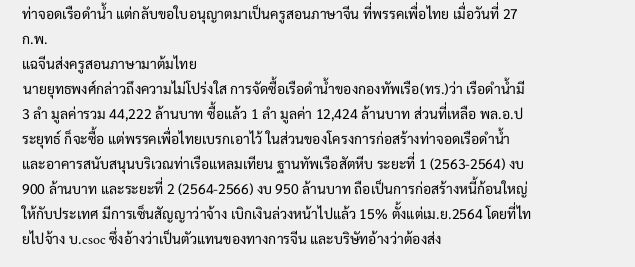ท่าจอดเรือดำน้ำ แต่กลับขอใบอนุญาตมาเป็นครูสอนภาษาจีน ที่พรรคเพื่อไทย เมื่อวันที่ 27 ก.พ.
แฉจีนส่งครูสอนภาษามาต้มไทย
นายยุทธพงศ์กล่าวถึงความไม่โปร่งใส การจัดซื้อเรือดำน้ำของกองทัพเรือ(ทร.)ว่า เรือดำน้ำมี 3 ลำ มูลค่ารวม 44,222 ล้านบาท ซื้อแล้ว 1 ลำ มูลค่า 12,424 ล้านบาท ส่วนที่เหลือ พล.อ.ประยุทธ์ ก็จะซื้อ แต่พรรคเพื่อไทยเบรกเอาไว้ ในส่วนของโครงการก่อสร้างท่าจอดเรือดำน้ำและอาคารสนับสนุนบริเวณท่าเรือแหลมเทียน ฐานทัพเรือสัตหีบ ระยะที่ 1 (2563-2564) งบ 900 ล้านบาท และระยะที่ 2 (2564-2566) งบ 950 ล้านบาท ถือเป็นการก่อสร้างหนี้ก้อนใหญ่ให้กับประเทศ มีการเซ็นสัญญาว่าจ้าง เบิกเงินล่วงหน้าไปแล้ว 15% ตั้งแต่เม.ย.2564 โดยที่ไทยไปจ้าง บ.csoc ซึ่งอ้างว่าเป็นตัวแทนของทางการจีน และบริษัทอ้างว่าต้องส่ง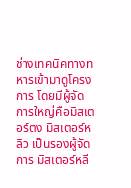ช่างเทคนิคทางทหารเข้ามาดูโครงการ โดยมีผู้จัดการใหญ่คือมิสเตอร์ตง มิสเตอร์หลิว เป็นรองผู้จัดการ มิสเตอร์หลี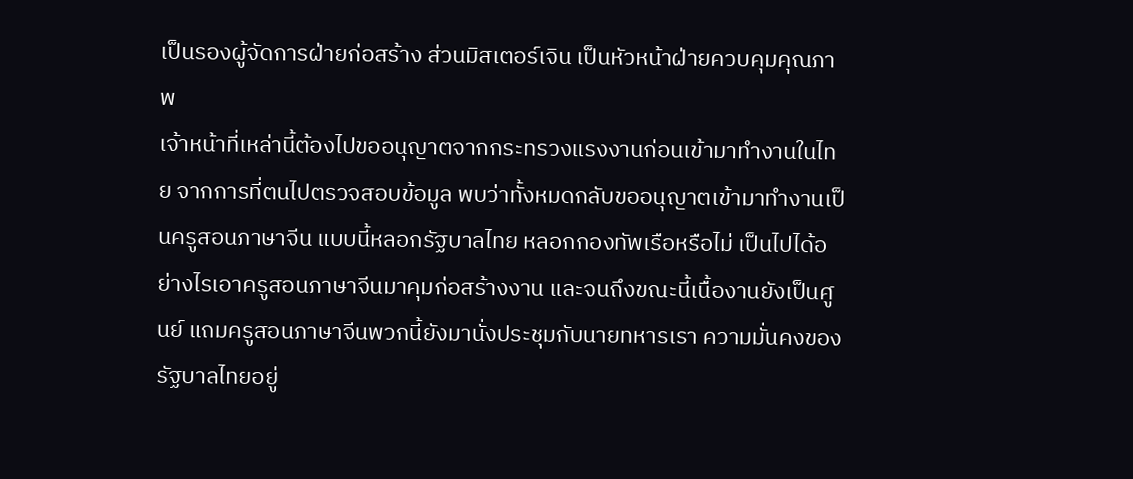เป็นรองผู้จัดการฝ่ายก่อสร้าง ส่วนมิสเตอร์เจิน เป็นหัวหน้าฝ่ายควบคุมคุณภาพ
เจ้าหน้าที่เหล่านี้ต้องไปขออนุญาตจากกระทรวงแรงงานก่อนเข้ามาทำงานในไทย จากการที่ตนไปตรวจสอบข้อมูล พบว่าทั้งหมดกลับขออนุญาตเข้ามาทำงานเป็นครูสอนภาษาจีน แบบนี้หลอกรัฐบาลไทย หลอกกองทัพเรือหรือไม่ เป็นไปได้อย่างไรเอาครูสอนภาษาจีนมาคุมก่อสร้างงาน และจนถึงขณะนี้เนื้องานยังเป็นศูนย์ แถมครูสอนภาษาจีนพวกนี้ยังมานั่งประชุมกับนายทหารเรา ความมั่นคงของรัฐบาลไทยอยู่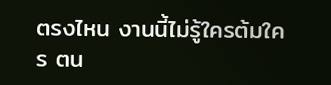ตรงไหน งานนี้ไม่รู้ใครต้มใคร ตน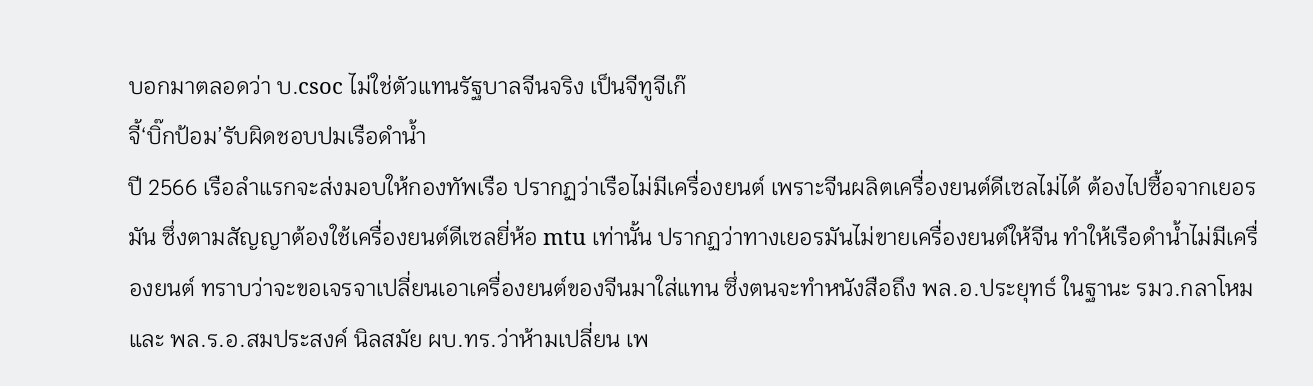บอกมาตลอดว่า บ.csoc ไม่ใช่ตัวแทนรัฐบาลจีนจริง เป็นจีทูจีเก๊
จี้‘บิ๊กป้อม’รับผิดชอบปมเรือดำน้ำ
ปี 2566 เรือลำแรกจะส่งมอบให้กองทัพเรือ ปรากฏว่าเรือไม่มีเครื่องยนต์ เพราะจีนผลิตเครื่องยนต์ดีเซลไม่ได้ ต้องไปซื้อจากเยอรมัน ซึ่งตามสัญญาต้องใช้เครื่องยนต์ดีเซลยี่ห้อ mtu เท่านั้น ปรากฏว่าทางเยอรมันไม่ขายเครื่องยนต์ให้จีน ทำให้เรือดำน้ำไม่มีเครื่องยนต์ ทราบว่าจะขอเจรจาเปลี่ยนเอาเครื่องยนต์ของจีนมาใส่แทน ซึ่งตนจะทำหนังสือถึง พล.อ.ประยุทธ์ ในฐานะ รมว.กลาโหม และ พล.ร.อ.สมประสงค์ นิลสมัย ผบ.ทร.ว่าห้ามเปลี่ยน เพ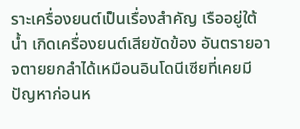ราะเครื่องยนต์เป็นเรื่องสำคัญ เรืออยู่ใต้น้ำ เกิดเครื่องยนต์เสียขัดข้อง อันตรายอาจตายยกลำได้เหมือนอินโดนีเซียที่เคยมีปัญหาก่อนห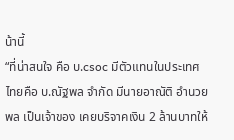น้านี้
“ที่น่าสนใจ คือ บ.csoc มีตัวแทนในประเทศไทยคือ บ.ณัฐพล จำกัด มีนายอาณัติ อำนวยพล เป็นเจ้าของ เคยบริจาคเงิน 2 ล้านบาทให้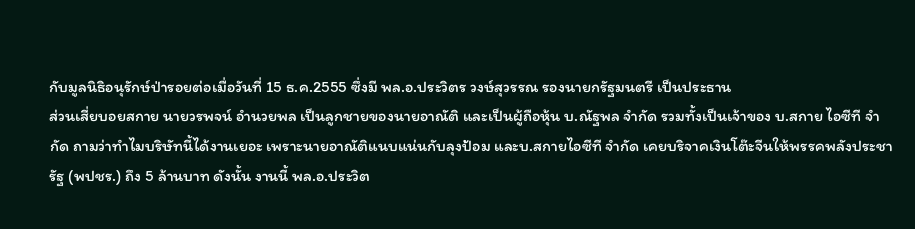กับมูลนิธิอนุรักษ์ป่ารอยต่อเมื่อวันที่ 15 ธ.ค.2555 ซึ่งมี พล.อ.ประวิตร วงษ์สุวรรณ รองนายกรัฐมนตรี เป็นประธาน
ส่วนเสี่ยบอยสกาย นายวรพจน์ อำนวยพล เป็นลูกชายของนายอาณัติ และเป็นผู้ถือหุ้น บ.ณัฐพล จำกัด รวมทั้งเป็นเจ้าของ บ.สกาย ไอซีที จำกัด ถามว่าทำไมบริษัทนี้ได้งานเยอะ เพราะนายอาณัติแนบแน่นกับลุงป้อม และบ.สกายไอซีที จำกัด เคยบริจาคเงินโต๊ะจีนให้พรรคพลังประชารัฐ (พปชร.) ถึง 5 ล้านบาท ดังนั้น งานนี้ พล.อ.ประวิต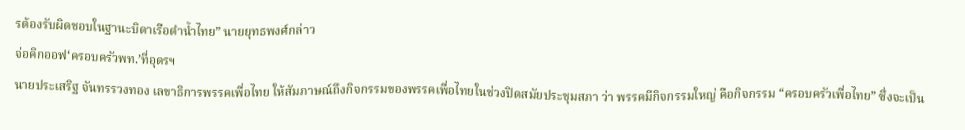รต้องรับผิดชอบในฐานะบิดาเรือดำน้ำไทย” นายยุทธพงศ์กล่าว
จ่อคิกออฟ‘ครอบครัวพท.’ที่อุดรฯ
นายประเสริฐ จันทรรวงทอง เลขาธิการพรรคเพื่อไทย ให้สัมภาษณ์ถึงกิจกรรมของพรรคเพื่อไทยในช่วงปิดสมัยประชุมสภา ว่า พรรคมีกิจกรรมใหญ่ คือกิจกรรม “ครอบครัวเพื่อไทย” ซึ่งจะเป็น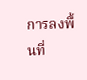การลงพื้นที่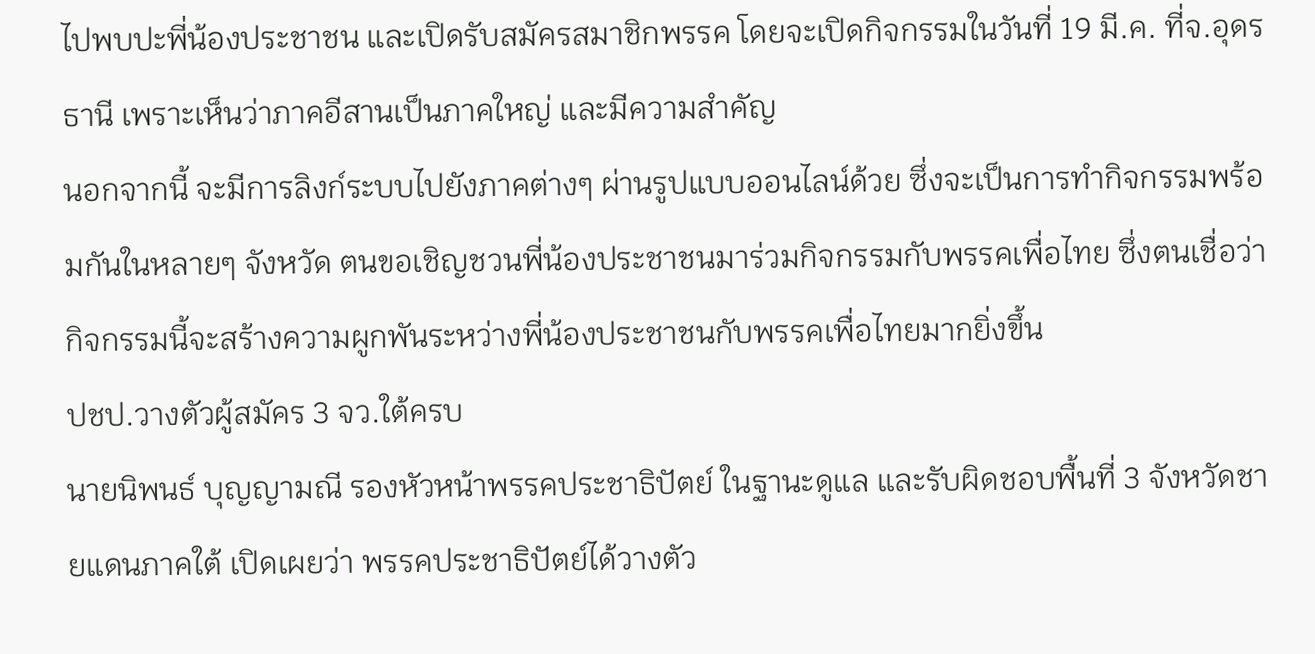ไปพบปะพี่น้องประชาชน และเปิดรับสมัครสมาชิกพรรค โดยจะเปิดกิจกรรมในวันที่ 19 มี.ค. ที่จ.อุดรธานี เพราะเห็นว่าภาคอีสานเป็นภาคใหญ่ และมีความสำคัญ
นอกจากนี้ จะมีการลิงก์ระบบไปยังภาคต่างๆ ผ่านรูปแบบออนไลน์ด้วย ซึ่งจะเป็นการทำกิจกรรมพร้อมกันในหลายๆ จังหวัด ตนขอเชิญชวนพี่น้องประชาชนมาร่วมกิจกรรมกับพรรคเพื่อไทย ซึ่งตนเชื่อว่ากิจกรรมนี้จะสร้างความผูกพันระหว่างพี่น้องประชาชนกับพรรคเพื่อไทยมากยิ่งขึ้น
ปชป.วางตัวผู้สมัคร 3 จว.ใต้ครบ
นายนิพนธ์ บุญญามณี รองหัวหน้าพรรคประชาธิปัตย์ ในฐานะดูแล และรับผิดชอบพื้นที่ 3 จังหวัดชายแดนภาคใต้ เปิดเผยว่า พรรคประชาธิปัตย์ได้วางตัว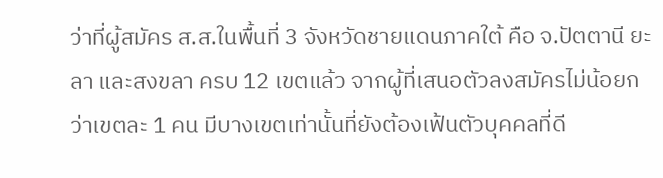ว่าที่ผู้สมัคร ส.ส.ในพื้นที่ 3 จังหวัดชายแดนภาคใต้ คือ จ.ปัตตานี ยะลา และสงขลา ครบ 12 เขตแล้ว จากผู้ที่เสนอตัวลงสมัครไม่น้อยกว่าเขตละ 1 คน มีบางเขตเท่านั้นที่ยังต้องเฟ้นตัวบุคคลที่ดี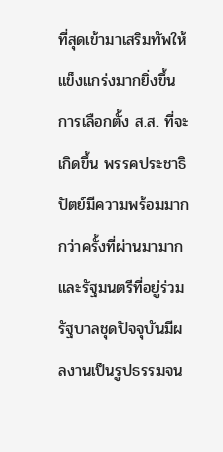ที่สุดเข้ามาเสริมทัพให้แข็งแกร่งมากยิ่งขึ้น
การเลือกตั้ง ส.ส. ที่จะเกิดขึ้น พรรคประชาธิปัตย์มีความพร้อมมากกว่าครั้งที่ผ่านมามาก และรัฐมนตรีที่อยู่ร่วมรัฐบาลชุดปัจจุบันมีผลงานเป็นรูปธรรมจน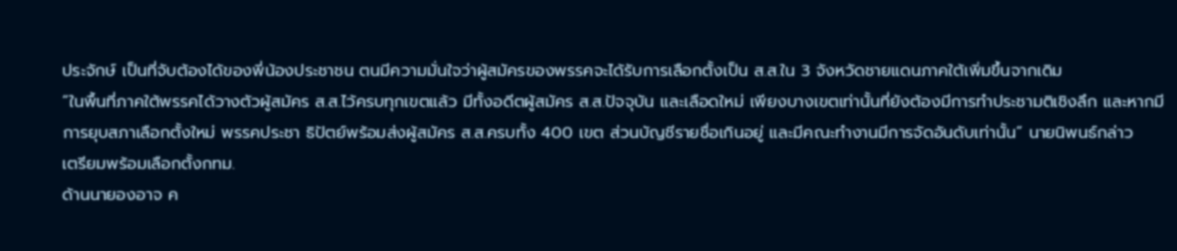ประจักษ์ เป็นที่จับต้องได้ของพี่น้องประชาชน ตนมีความมั่นใจว่าผู้สมัครของพรรคจะได้รับการเลือกตั้งเป็น ส.ส.ใน 3 จังหวัดชายแดนภาคใต้เพิ่มขึ้นจากเดิม
“ในพื้นที่ภาคใต้พรรคได้วางตัวผู้สมัคร ส.ส.ไว้ครบทุกเขตแล้ว มีทั้งอดีตผู้สมัคร ส.ส.ปัจจุบัน และเลือดใหม่ เพียงบางเขตเท่านั้นที่ยังต้องมีการทำประชามติเชิงลึก และหากมีการยุบสภาเลือกตั้งใหม่ พรรคประชา ธิปัตย์พร้อมส่งผู้สมัคร ส.ส.ครบทั้ง 400 เขต ส่วนบัญชีรายชื่อเกินอยู่ และมีคณะทำงานมีการจัดอันดับเท่านั้น” นายนิพนธ์กล่าว
เตรียมพร้อมเลือกตั้งกทม.
ด้านนายองอาจ ค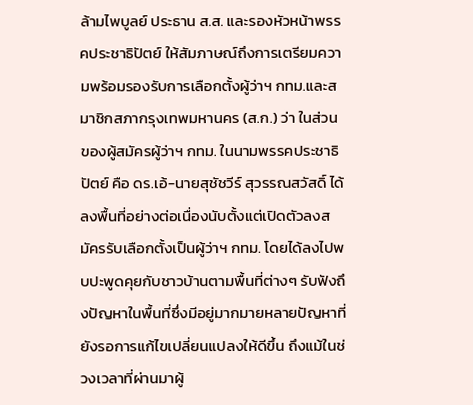ล้ามไพบูลย์ ประธาน ส.ส. และรองหัวหน้าพรรคประชาธิปัตย์ ให้สัมภาษณ์ถึงการเตรียมความพร้อมรองรับการเลือกตั้งผู้ว่าฯ กทม.และสมาชิกสภากรุงเทพมหานคร (ส.ก.) ว่า ในส่วนของผู้สมัครผู้ว่าฯ กทม. ในนามพรรคประชาธิปัตย์ คือ ดร.เอ้-นายสุชัชวีร์ สุวรรณสวัสดิ์ ได้ลงพื้นที่อย่างต่อเนื่องนับตั้งแต่เปิดตัวลงสมัครรับเลือกตั้งเป็นผู้ว่าฯ กทม. โดยได้ลงไปพบปะพูดคุยกับชาวบ้านตามพื้นที่ต่างๆ รับฟังถึงปัญหาในพื้นที่ซึ่งมีอยู่มากมายหลายปัญหาที่ยังรอการแก้ไขเปลี่ยนแปลงให้ดีขึ้น ถึงแม้ในช่วงเวลาที่ผ่านมาผู้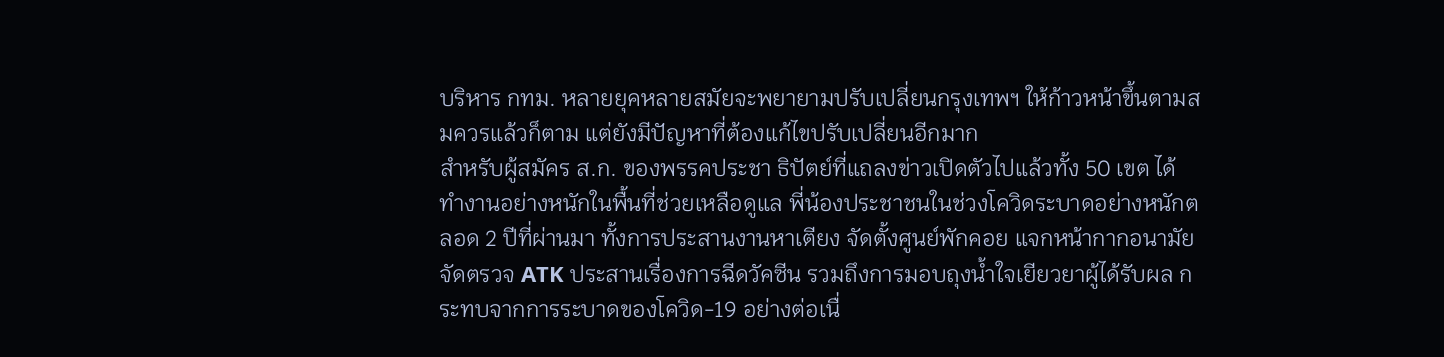บริหาร กทม. หลายยุคหลายสมัยจะพยายามปรับเปลี่ยนกรุงเทพฯ ให้ก้าวหน้าขึ้นตามสมควรแล้วก็ตาม แต่ยังมีปัญหาที่ต้องแก้ไขปรับเปลี่ยนอีกมาก
สำหรับผู้สมัคร ส.ก. ของพรรคประชา ธิปัตย์ที่แถลงข่าวเปิดตัวไปแล้วทั้ง 50 เขต ได้ทำงานอย่างหนักในพื้นที่ช่วยเหลือดูแล พี่น้องประชาชนในช่วงโควิดระบาดอย่างหนักตลอด 2 ปีที่ผ่านมา ทั้งการประสานงานหาเตียง จัดตั้งศูนย์พักคอย แจกหน้ากากอนามัย จัดตรวจ ATK ประสานเรื่องการฉีดวัคซีน รวมถึงการมอบถุงน้ำใจเยียวยาผู้ได้รับผล กระทบจากการระบาดของโควิด-19 อย่างต่อเนื่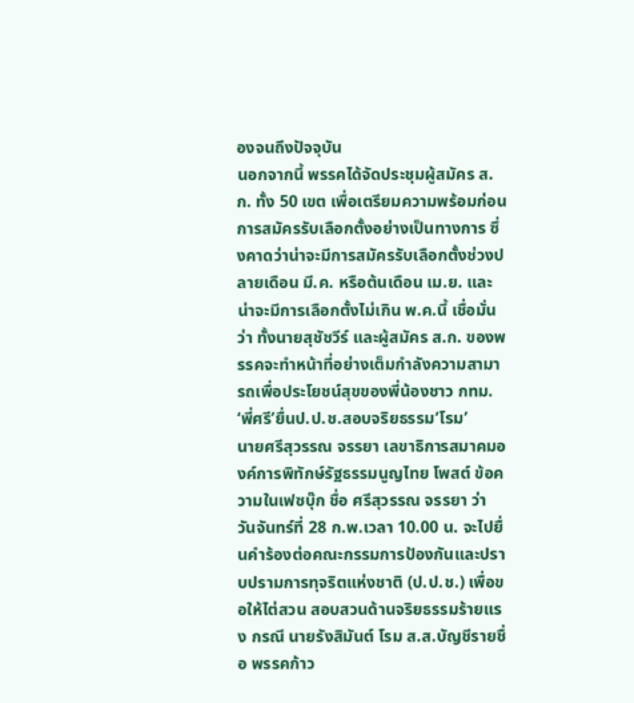องจนถึงปัจจุบัน
นอกจากนี้ พรรคได้จัดประชุมผู้สมัคร ส.ก. ทั้ง 50 เขต เพื่อเตรียมความพร้อมก่อนการสมัครรับเลือกตั้งอย่างเป็นทางการ ซึ่งคาดว่าน่าจะมีการสมัครรับเลือกตั้งช่วงปลายเดือน มี.ค. หรือต้นเดือน เม.ย. และน่าจะมีการเลือกตั้งไม่เกิน พ.ค.นี้ เชื่อมั่นว่า ทั้งนายสุชัชวีร์ และผู้สมัคร ส.ก. ของพรรคจะทำหน้าที่อย่างเต็มกำลังความสามารถเพื่อประโยชน์สุขของพี่น้องชาว กทม.
‘พี่ศรี’ยื่นป.ป.ช.สอบจริยธรรม‘โรม’
นายศรีสุวรรณ จรรยา เลขาธิการสมาคมองค์การพิทักษ์รัฐธรรมนูญไทย โพสต์ ข้อความในเฟซบุ๊ก ชื่อ ศรีสุวรรณ จรรยา ว่า วันจันทร์ที่ 28 ก.พ.เวลา 10.00 น. จะไปยื่นคำร้องต่อคณะกรรมการป้องกันและปราบปรามการทุจริตแห่งชาติ (ป.ป.ช.) เพื่อขอให้ไต่สวน สอบสวนด้านจริยธรรมร้ายแรง กรณี นายรังสิมันต์ โรม ส.ส.บัญชีรายชื่อ พรรคก้าว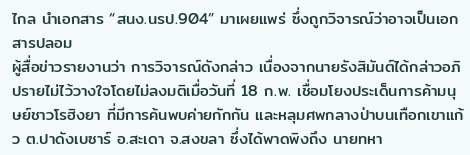ไกล นำเอกสาร “สนง.นรป.904” มาเผยแพร่ ซึ่งถูกวิจารณ์ว่าอาจเป็นเอกสารปลอม
ผู้สื่อข่าวรายงานว่า การวิจารณ์ดังกล่าว เนื่องจากนายรังสิมันต์ได้กล่าวอภิปรายไม่ไว้วางใจโดยไม่ลงมติเมื่อวันที่ 18 ก.พ. เชื่อมโยงประเด็นการค้ามนุษย์ชาวโรฮิงยา ที่มีการค้นพบค่ายกักกัน และหลุมศพกลางป่าบนเทือกเขาแก้ว ต.ปาดังเบซาร์ อ.สะเดา จ.สงขลา ซึ่งได้พาดพิงถึง นายทหา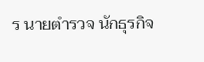ร นายตำรวจ นักธุรกิจ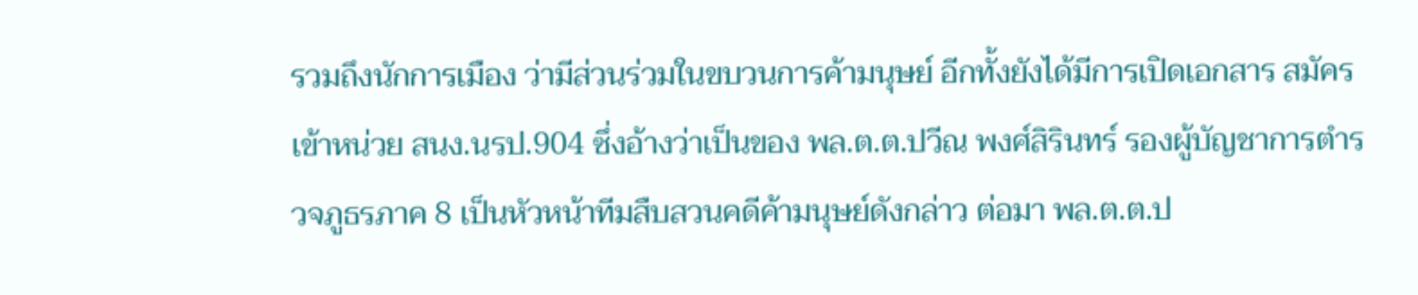รวมถึงนักการเมือง ว่ามีส่วนร่วมในขบวนการค้ามนุษย์ อีกทั้งยังได้มีการเปิดเอกสาร สมัครเข้าหน่วย สนง.นรป.904 ซึ่งอ้างว่าเป็นของ พล.ต.ต.ปวีณ พงศ์สิรินทร์ รองผู้บัญชาการตำรวจภูธรภาค 8 เป็นหัวหน้าทีมสืบสวนคดีค้ามนุษย์ดังกล่าว ต่อมา พล.ต.ต.ป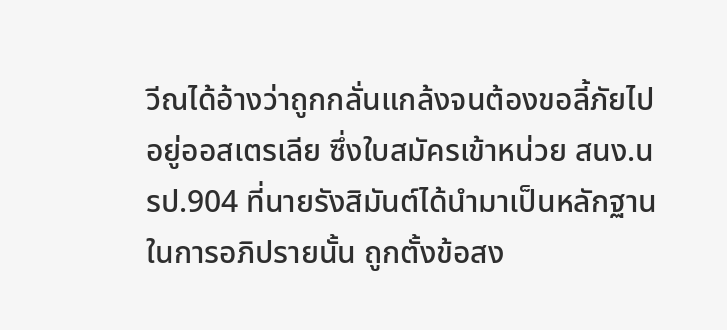วีณได้อ้างว่าถูกกลั่นแกล้งจนต้องขอลี้ภัยไปอยู่ออสเตรเลีย ซึ่งใบสมัครเข้าหน่วย สนง.นรป.904 ที่นายรังสิมันต์ได้นำมาเป็นหลักฐานในการอภิปรายนั้น ถูกตั้งข้อสง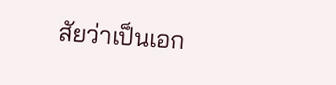สัยว่าเป็นเอก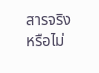สารจริงหรือไม่